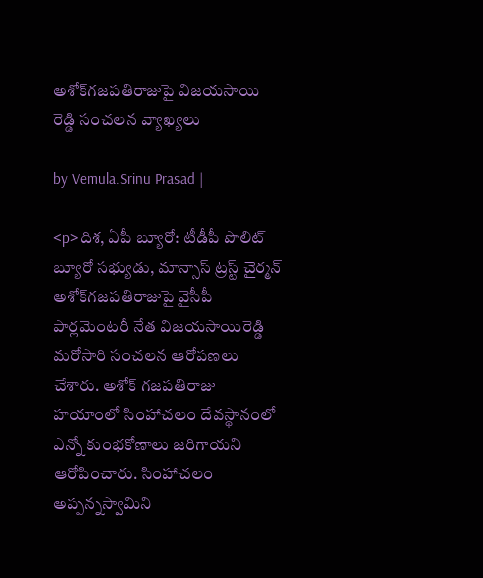అశోక్‌గజపతిరాజుపై విజయసాయి రెడ్డి సంచలన వ్యాఖ్యలు

by Vemula.Srinu Prasad |

<p>దిశ, ఏపీ బ్యూరో: టీడీపీ పొలిట్ బ్యూరో సభ్యుడు, మాన్సాస్ ట్రస్ట్ చైర్మన్ అశోక్‌గజపతిరాజుపై వైసీపీ పార్లమెంటరీ నేత విజయసాయిరెడ్డి మరోసారి సంచలన ఆరోపణలు చేశారు. అశోక్ గజపతిరాజు హయాంలో సింహాచలం దేవస్థానంలో ఎన్నో కుంభకోణాలు జరిగాయని ఆరోపించారు. సింహాచలం అప్పన్నస్వామిని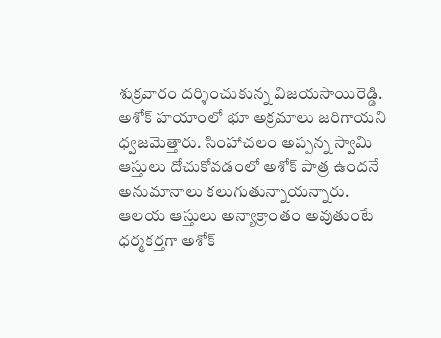శుక్రవారం దర్శించుకున్న విజయసాయిరెడ్డి. అశోక్ హయాంలో భూ అక్రమాలు జరిగాయని ధ్వజమెత్తారు. సింహాచలం అప్పన్న స్వామి ఆస్తులు దోచుకోవడంలో అశోక్ పాత్ర ఉందనే అనుమానాలు కలుగుతున్నాయన్నారు. ఆలయ ఆస్తులు అన్యాక్రాంతం అవుతుంటే ధర్మకర్తగా అశోక్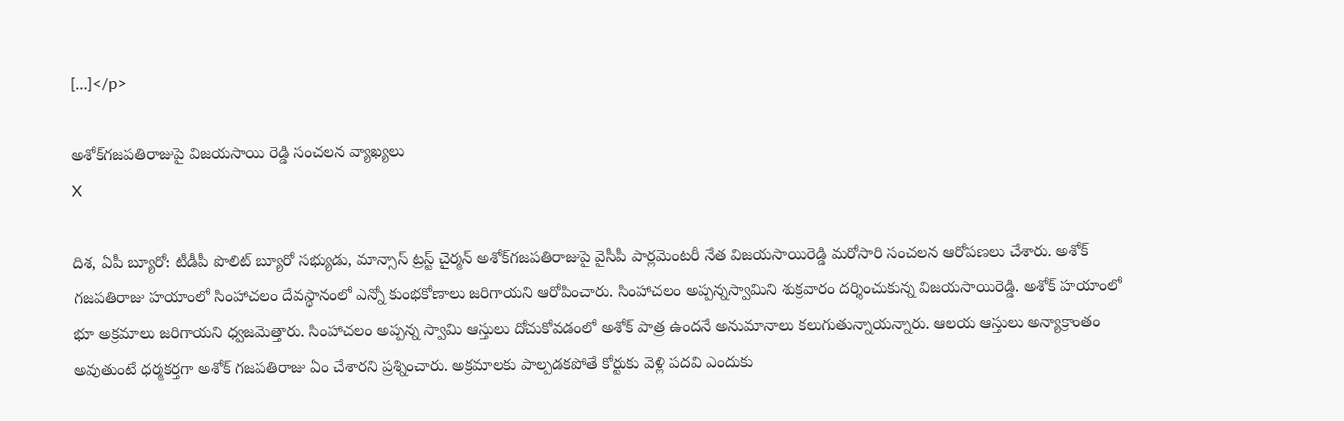[…]</p>

అశోక్‌గజపతిరాజుపై విజయసాయి రెడ్డి సంచలన వ్యాఖ్యలు
X

దిశ, ఏపీ బ్యూరో: టీడీపీ పొలిట్ బ్యూరో సభ్యుడు, మాన్సాస్ ట్రస్ట్ చైర్మన్ అశోక్‌గజపతిరాజుపై వైసీపీ పార్లమెంటరీ నేత విజయసాయిరెడ్డి మరోసారి సంచలన ఆరోపణలు చేశారు. అశోక్ గజపతిరాజు హయాంలో సింహాచలం దేవస్థానంలో ఎన్నో కుంభకోణాలు జరిగాయని ఆరోపించారు. సింహాచలం అప్పన్నస్వామిని శుక్రవారం దర్శించుకున్న విజయసాయిరెడ్డి. అశోక్ హయాంలో భూ అక్రమాలు జరిగాయని ధ్వజమెత్తారు. సింహాచలం అప్పన్న స్వామి ఆస్తులు దోచుకోవడంలో అశోక్ పాత్ర ఉందనే అనుమానాలు కలుగుతున్నాయన్నారు. ఆలయ ఆస్తులు అన్యాక్రాంతం అవుతుంటే ధర్మకర్తగా అశోక్ గజపతిరాజు ఏం చేశారని ప్రశ్నించారు. అక్రమాలకు పాల్పడకపోతే కోర్టుకు వెళ్లి పదవి ఎందుకు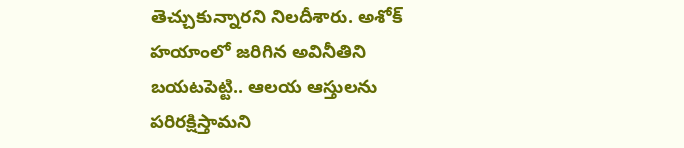తెచ్చుకున్నారని నిలదీశారు. అశోక్ హయాంలో జరిగిన అవినీతిని బయటపెట్టి.. ఆలయ ఆస్తులను పరిరక్షిస్తామని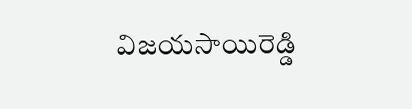విజయసాయిరెడ్డి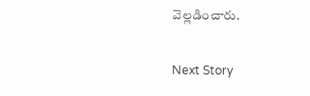వెల్లడించారు.

Next Story